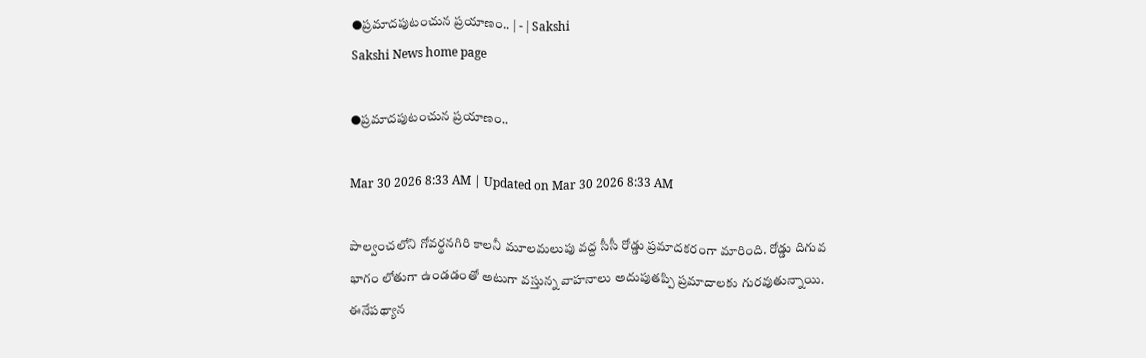●ప్రమాదపుటంచున ప్రయాణం.. | - | Sakshi
Sakshi News home page

●ప్రమాదపుటంచున ప్రయాణం..

Mar 30 2026 8:33 AM | Updated on Mar 30 2026 8:33 AM

పాల్వంచలోని గోవర్థనగిరి కాలనీ మూలమలుపు వద్ద సీసీ రోడ్డు ప్రమాదకరంగా మారింది. రోడ్డు దిగువ భాగం లోతుగా ఉండడంతో అటుగా వస్తున్న వాహనాలు అదుపుతప్పి ప్రమాదాలకు గురవుతున్నాయి. ఈనేపథ్యాన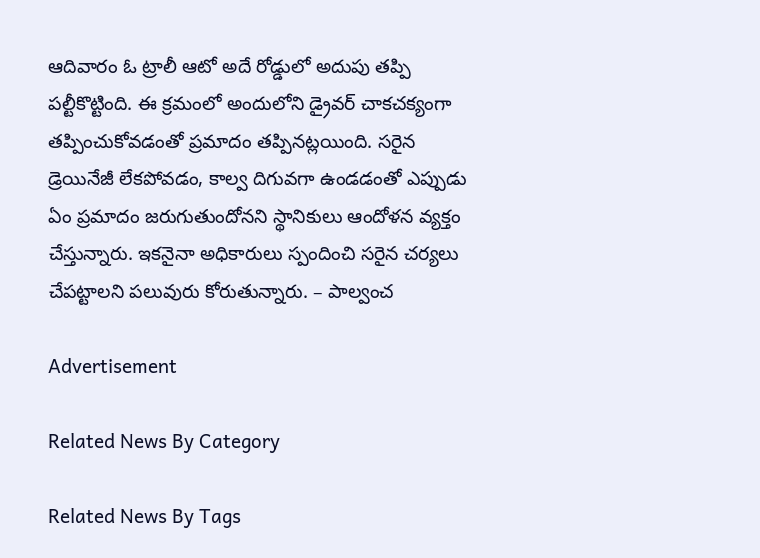ఆదివారం ఓ ట్రాలీ ఆటో అదే రోడ్డులో అదుపు తప్పి పల్టీకొట్టింది. ఈ క్రమంలో అందులోని డ్రైవర్‌ చాకచక్యంగా తప్పించుకోవడంతో ప్రమాదం తప్పినట్లయింది. సరైన డ్రెయినేజీ లేకపోవడం, కాల్వ దిగువగా ఉండడంతో ఎప్పుడు ఏం ప్రమాదం జరుగుతుందోనని స్థానికులు ఆందోళన వ్యక్తం చేస్తున్నారు. ఇకనైనా అధికారులు స్పందించి సరైన చర్యలు చేపట్టాలని పలువురు కోరుతున్నారు. – పాల్వంచ

Advertisement

Related News By Category

Related News By Tags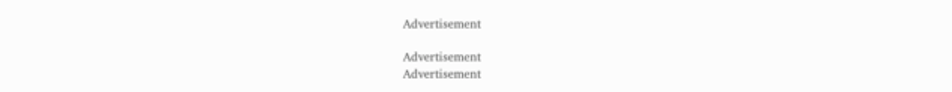Advertisement

Advertisement
Advertisement